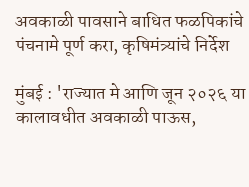अवकाळी पावसाने बाधित फळपिकांचे पंचनामे पूर्ण करा, कृषिमंत्र्यांचे निर्देश

मुंबई : 'राज्यात मे आणि जून २०२६ या कालावधीत अवकाळी पाऊस,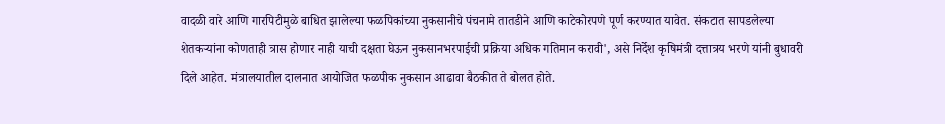वादळी वारे आणि गारपिटीमुळे बाधित झालेल्या फळपिकांच्या नुकसानीचे पंचनामे तातडीने आणि काटेकोरपणे पूर्ण करण्यात यावेत. संकटात सापडलेल्या शेतकऱ्यांना कोणताही त्रास होणार नाही याची दक्षता घेऊन नुकसानभरपाईची प्रक्रिया अधिक गतिमान करावी', असे निर्देश कृषिमंत्री दत्तात्रय भरणे यांनी बुधावरी दिले आहेत. मंत्रालयातील दालनात आयोजित फळपीक नुकसान आढावा बैठकीत ते बोलत होते.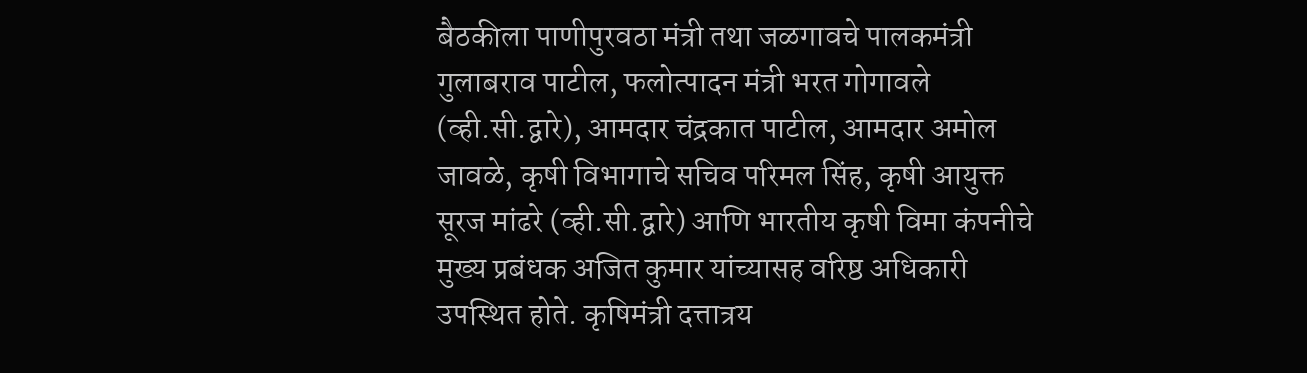बैठकीला पाणीपुरवठा मंत्री तथा जळगावचे पालकमंत्री गुलाबराव पाटील, फलोत्पादन मंत्री भरत गोगावले (व्ही.सी.द्वारे), आमदार चंद्रकात पाटील, आमदार अमोल जावळे, कृषी विभागाचे सचिव परिमल सिंह, कृषी आयुक्त सूरज मांढरे (व्ही.सी.द्वारे) आणि भारतीय कृषी विमा कंपनीचे मुख्य प्रबंधक अजित कुमार यांच्यासह वरिष्ठ अधिकारी उपस्थित होते. कृषिमंत्री दत्तात्रय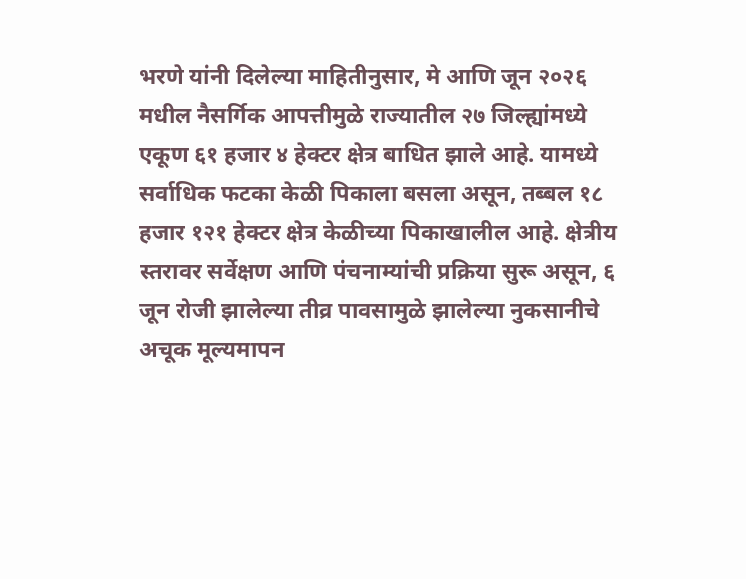भरणे यांनी दिलेल्या माहितीनुसार, मे आणि जून २०२६ मधील नैसर्गिक आपत्तीमुळे राज्यातील २७ जिल्ह्यांमध्ये एकूण ६१ हजार ४ हेक्टर क्षेत्र बाधित झाले आहे. यामध्ये सर्वाधिक फटका केळी पिकाला बसला असून, तब्बल १८ हजार १२१ हेक्टर क्षेत्र केळीच्या पिकाखालील आहे. क्षेत्रीय स्तरावर सर्वेक्षण आणि पंचनाम्यांची प्रक्रिया सुरू असून, ६ जून रोजी झालेल्या तीव्र पावसामुळे झालेल्या नुकसानीचे अचूक मूल्यमापन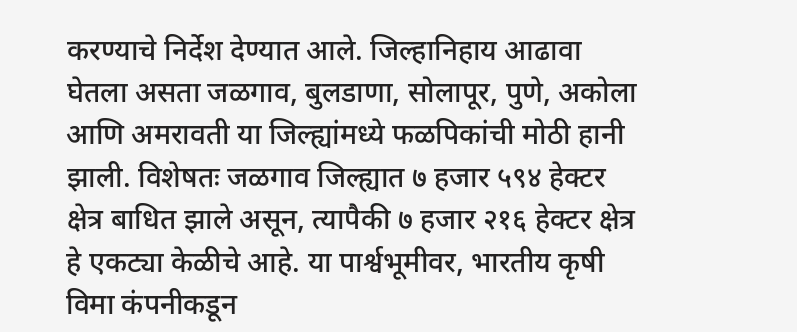करण्याचे निर्देश देण्यात आले. जिल्हानिहाय आढावा घेतला असता जळगाव, बुलडाणा, सोलापूर, पुणे, अकोला आणि अमरावती या जिल्ह्यांमध्ये फळपिकांची मोठी हानी झाली. विशेषतः जळगाव जिल्ह्यात ७ हजार ५९४ हेक्टर क्षेत्र बाधित झाले असून, त्यापैकी ७ हजार २१६ हेक्टर क्षेत्र हे एकट्या केळीचे आहे. या पार्श्वभूमीवर, भारतीय कृषी विमा कंपनीकडून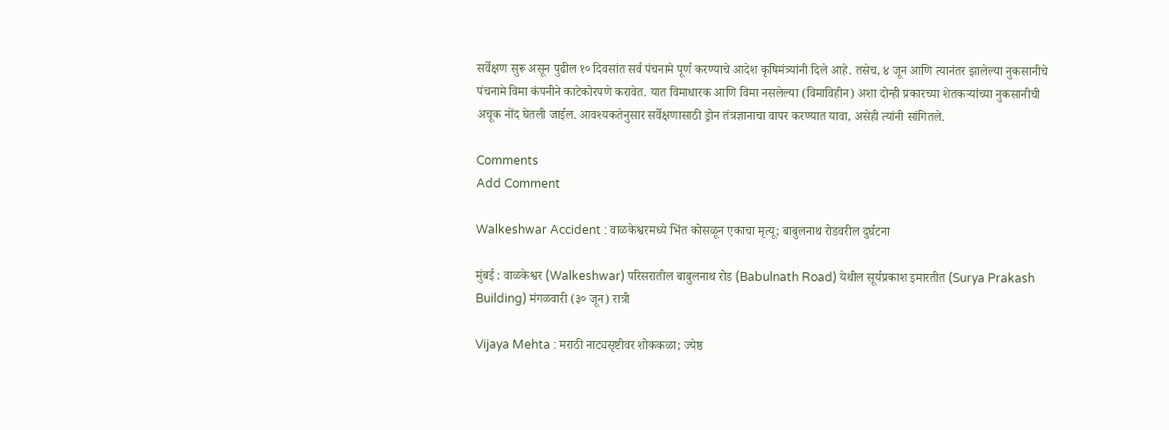सर्वेक्षण सुरू असून पुढील १० दिवसांत सर्व पंचनामे पूर्ण करण्याचे आदेश कृषिमंत्र्यांनी दिले आहे. तसेच, ४ जून आणि त्यानंतर झालेल्या नुकसानीचे पंचनामे विमा कंपनीने काटेकोरपणे करावेत. यात विमाधारक आणि विमा नसलेल्या (विमाविहीन) अशा दोन्ही प्रकारच्या शेतकऱ्यांच्या नुकसानीची अचूक नोंद घेतली जाईल. आवश्यकतेनुसार सर्वेक्षणासाठी ड्रोन तंत्रज्ञानाचा वापर करण्यात यावा, असेही त्यांनी सांगितले.

Comments
Add Comment

Walkeshwar Accident : वाळकेश्वरमध्ये भिंत कोसळून एकाचा मृत्यू; बाबुलनाथ रोडवरील दुर्घटना

मुंबई : वाळकेश्वर (Walkeshwar) परिसरातील बाबुलनाथ रोड (Babulnath Road) येथील सूर्यप्रकाश इमारतीत (Surya Prakash Building) मंगळवारी (३० जून) रात्री

Vijaya Mehta : मराठी नाट्यसृष्टीवर शोककळा; ज्येष्ठ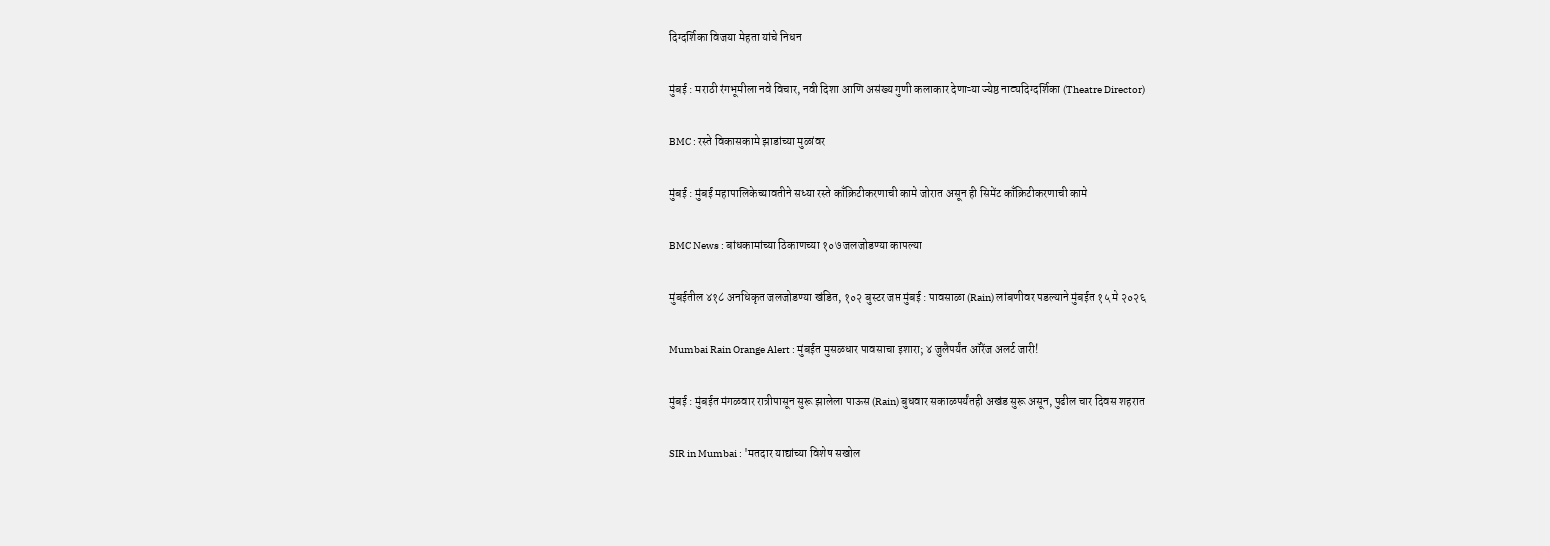दिग्दर्शिका विजया मेहता यांचे निधन

मुंबई : मराठी रंगभूमीला नवे विचार, नवी दिशा आणि असंख्य गुणी कलाकार देणाऱ्या ज्येष्ठ नाट्यदिग्दर्शिका (Theatre Director)

BMC : रस्ते विकासकामे झाडांच्या मुळांवर

मुंबई : मुंबई महापालिकेच्यावतीने सध्या रस्ते काँक्रिटीकरणाची कामे जोरात असून ही सिमेंट काँक्रिटीकरणाची कामे

BMC News : बांधकामांच्या ठिकाणच्या १०७ जलजोडण्या कापल्या

मुंबईतील ४१८ अनधिकृत जलजोडण्या खंडित, १०२ बुस्टर जप्त मुंबई : पावसाळा (Rain) लांबणीवर पडल्याने मुंबईत १५ मे २०२६

Mumbai Rain Orange Alert : मुंबईत मुसळधार पावसाचा इशारा; ४ जुलैपर्यंत ऑरेंज अलर्ट जारी!

मुंबई : मुंबईत मंगळवार रात्रीपासून सुरू झालेला पाऊस (Rain) बुधवार सकाळपर्यंतही अखंड सुरू असून, पुढील चार दिवस शहरात

SIR in Mumbai : 'मतदार याद्यांच्या विशेष सखोल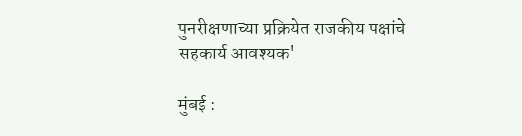पुनरीक्षणाच्या प्रक्रियेत राजकीय पक्षांचे सहकार्य आवश्यक'

मुंबई :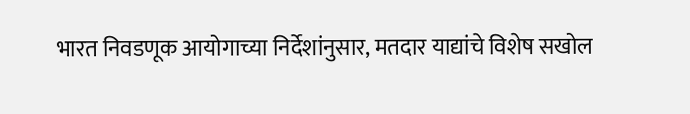भारत निवडणूक आयोगाच्या निर्देशांनुसार, मतदार याद्यांचे विशेष सखोल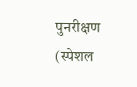पुनरीक्षण (स्पेशल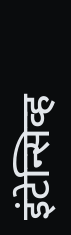इंटेन्सिव्ह